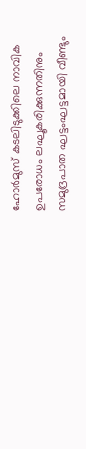ഹോർമുസ് കടലിടുക്കിലെ നാവിക ഉപരോധം ലഘൂകരിക്കുന്നതിനും സമുദ്രപാത ഘട്ടംഘട്ടമായി വീണ്ടും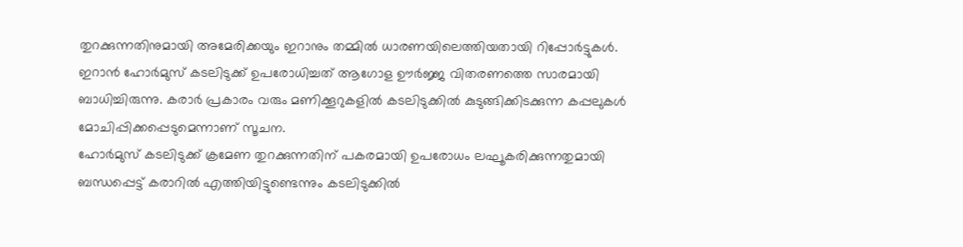തുറക്കുന്നതിനുമായി അമേരിക്കയും ഇറാനും തമ്മിൽ ധാരണയിലെത്തിയതായി റിപ്പോർട്ടുകൾ. ഇറാൻ ഹോർമുസ് കടലിടുക്ക് ഉപരോധിച്ചത് ആഗോള ഊർജ്ജ വിതരണത്തെ സാരമായി ബാധിച്ചിരുന്നു. കരാർ പ്രകാരം വരും മണിക്കൂറുകളിൽ കടലിടുക്കിൽ കുടുങ്ങിക്കിടക്കുന്ന കപ്പലുകൾ മോചിപ്പിക്കപ്പെടുമെന്നാണ് സൂചന.
ഹോർമുസ് കടലിടുക്ക് ക്രമേണ തുറക്കുന്നതിന് പകരമായി ഉപരോധം ലഘൂകരിക്കുന്നതുമായി ബന്ധപ്പെട്ട് കരാറിൽ എത്തിയിട്ടുണ്ടെന്നും കടലിടുക്കിൽ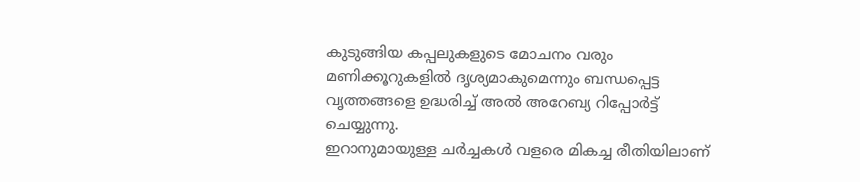കുടുങ്ങിയ കപ്പലുകളുടെ മോചനം വരും മണിക്കൂറുകളിൽ ദൃശ്യമാകുമെന്നും ബന്ധപ്പെട്ട വൃത്തങ്ങളെ ഉദ്ധരിച്ച് അൽ അറേബ്യ റിപ്പോർട്ട് ചെയ്യുന്നു.
ഇറാനുമായുള്ള ചർച്ചകൾ വളരെ മികച്ച രീതിയിലാണ്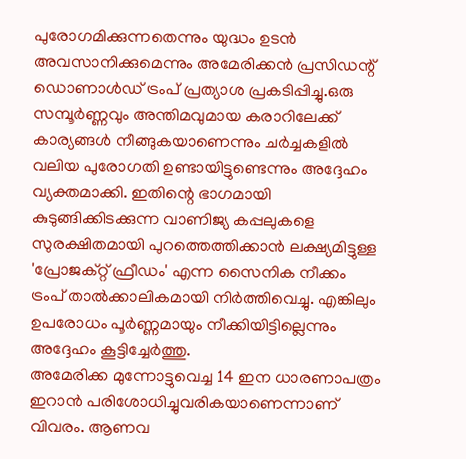പുരോഗമിക്കുന്നതെന്നും യുദ്ധം ഉടൻ അവസാനിക്കുമെന്നും അമേരിക്കൻ പ്രസിഡന്റ് ഡൊണാൾഡ് ട്രംപ് പ്രത്യാശ പ്രകടിപ്പിച്ചു.ഒരു സമ്പൂർണ്ണവും അന്തിമവുമായ കരാറിലേക്ക് കാര്യങ്ങൾ നീങ്ങുകയാണെന്നും ചർച്ചകളിൽ വലിയ പുരോഗതി ഉണ്ടായിട്ടുണ്ടെന്നും അദ്ദേഹം വ്യക്തമാക്കി. ഇതിന്റെ ഭാഗമായി കുടുങ്ങിക്കിടക്കുന്ന വാണിജ്യ കപ്പലുകളെ സുരക്ഷിതമായി പുറത്തെത്തിക്കാൻ ലക്ഷ്യമിട്ടുള്ള 'പ്രോജക്റ്റ് ഫ്രീഡം' എന്ന സൈനിക നീക്കം ട്രംപ് താൽക്കാലികമായി നിർത്തിവെച്ചു. എങ്കിലും ഉപരോധം പൂർണ്ണമായും നീക്കിയിട്ടില്ലെന്നും അദ്ദേഹം കൂട്ടിച്ചേർത്തു.
അമേരിക്ക മുന്നോട്ടുവെച്ച 14 ഇന ധാരണാപത്രം ഇറാൻ പരിശോധിച്ചുവരികയാണെന്നാണ് വിവരം. ആണവ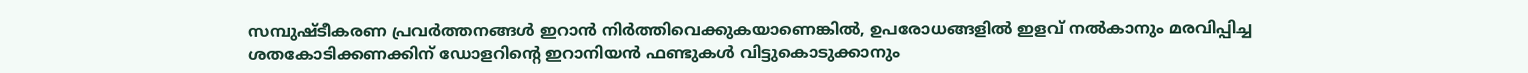സമ്പുഷ്ടീകരണ പ്രവർത്തനങ്ങൾ ഇറാൻ നിർത്തിവെക്കുകയാണെങ്കിൽ, ഉപരോധങ്ങളിൽ ഇളവ് നൽകാനും മരവിപ്പിച്ച ശതകോടിക്കണക്കിന് ഡോളറിന്റെ ഇറാനിയൻ ഫണ്ടുകൾ വിട്ടുകൊടുക്കാനും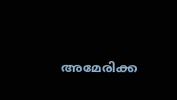അമേരിക്ക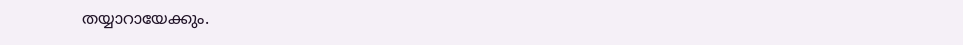തയ്യാറായേക്കും.